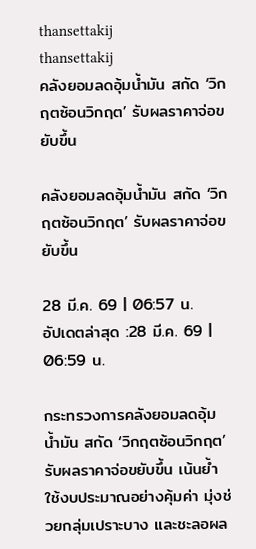thansettakij
thansettakij
คลังยอมลดอุ้มน้ำมัน สกัด ‘วิกฤตซ้อนวิกฤต’ รับผลราคาจ่อขยับขึ้น

คลังยอมลดอุ้มน้ำมัน สกัด ‘วิกฤตซ้อนวิกฤต’ รับผลราคาจ่อขยับขึ้น

28 มี.ค. 69 | 06:57 น.
อัปเดตล่าสุด :28 มี.ค. 69 | 06:59 น.

กระทรวงการคลังยอมลดอุ้มน้ำมัน สกัด ‘วิกฤตซ้อนวิกฤต’ รับผลราคาจ่อขยับขึ้น เน้นย้ำใช้งบประมาณอย่างคุ้มค่า มุ่งช่วยกลุ่มเปราะบาง และชะลอผล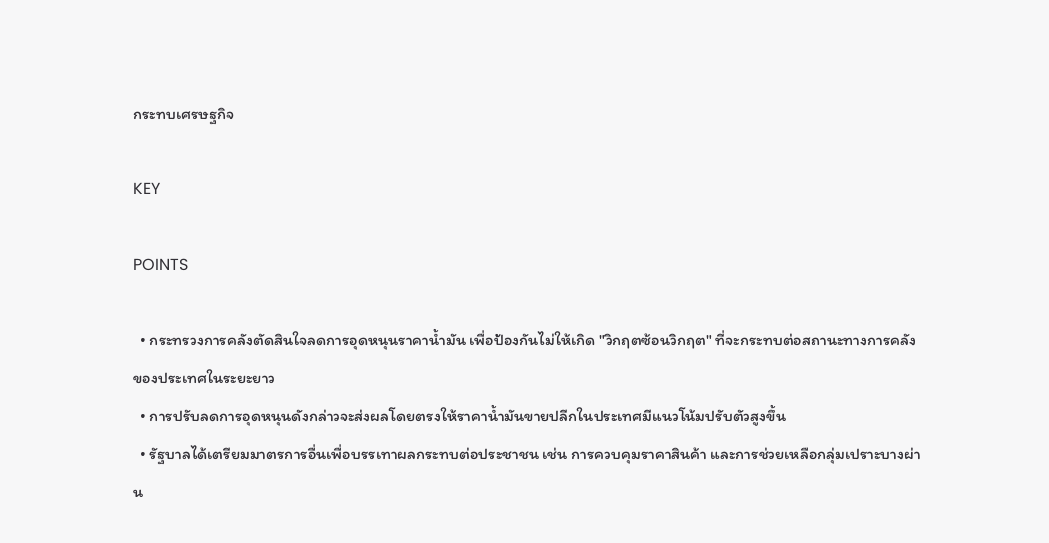กระทบเศรษฐกิจ

KEY

POINTS

  • กระทรวงการคลังตัดสินใจลดการอุดหนุนราคาน้ำมัน เพื่อป้องกันไม่ให้เกิด "วิกฤตซ้อนวิกฤต" ที่จะกระทบต่อสถานะทางการคลังของประเทศในระยะยาว
  • การปรับลดการอุดหนุนดังกล่าวจะส่งผลโดยตรงให้ราคาน้ำมันขายปลีกในประเทศมีแนวโน้มปรับตัวสูงขึ้น
  • รัฐบาลได้เตรียมมาตรการอื่นเพื่อบรรเทาผลกระทบต่อประชาชน เช่น การควบคุมราคาสินค้า และการช่วยเหลือกลุ่มเปราะบางผ่าน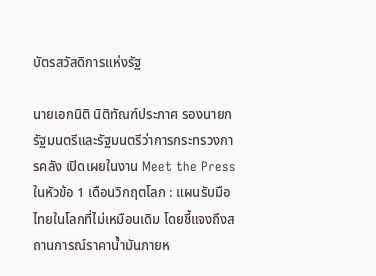บัตรสวัสดิการแห่งรัฐ

นายเอกนิติ นิติทัณฑ์ประภาศ รองนายกรัฐมนตรีและรัฐมนตรีว่าการกระทรวงการคลัง เปิดเผยในงาน Meet the Press ในหัวข้อ 1 เดือนวิกฤตโลก : แผนรับมือไทยในโลกที่ไม่เหมือนเดิม โดยชี้แจงถึงสถานการณ์ราคาน้ำมันภายห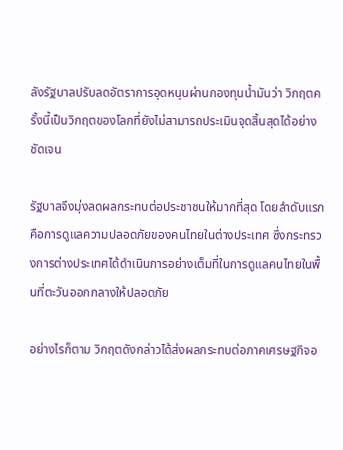ลังรัฐบาลปรับลดอัตราการอุดหนุนผ่านกองทุนน้ำมันว่า วิกฤตครั้งนี้เป็นวิกฤตของโลกที่ยังไม่สามารถประเมินจุดสิ้นสุดได้อย่างชัดเจน

รัฐบาลจึงมุ่งลดผลกระทบต่อประชาชนให้มากที่สุด โดยลำดับแรกคือการดูแลความปลอดภัยของคนไทยในต่างประเทศ ซึ่งกระทรวงการต่างประเทศได้ดำเนินการอย่างเต็มที่ในการดูแลคนไทยในพื้นที่ตะวันออกกลางให้ปลอดภัย

อย่างไรก็ตาม วิกฤตดังกล่าวได้ส่งผลกระทบต่อภาคเศรษฐกิจอ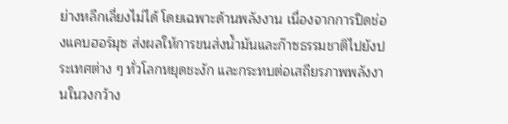ย่างหลีกเลี่ยงไม่ได้ โดยเฉพาะด้านพลังงาน เนื่องจากการปิดช่องแคบฮอร์มุซ ส่งผลให้การขนส่งน้ำมันและก๊าซธรรมชาติไปยังประเทศต่าง ๆ ทั่วโลกหยุดชะงัก และกระทบต่อเสถียรภาพพลังงานในวงกว้าง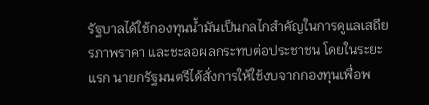รัฐบาลได้ใช้กองทุนน้ำมันเป็นกลไกสำคัญในการดูแลเสถียรภาพราคา และชะลอผลกระทบต่อประชาชน โดยในระยะแรก นายกรัฐมนตรีได้สั่งการให้ใช้งบจากกองทุนเพื่อพ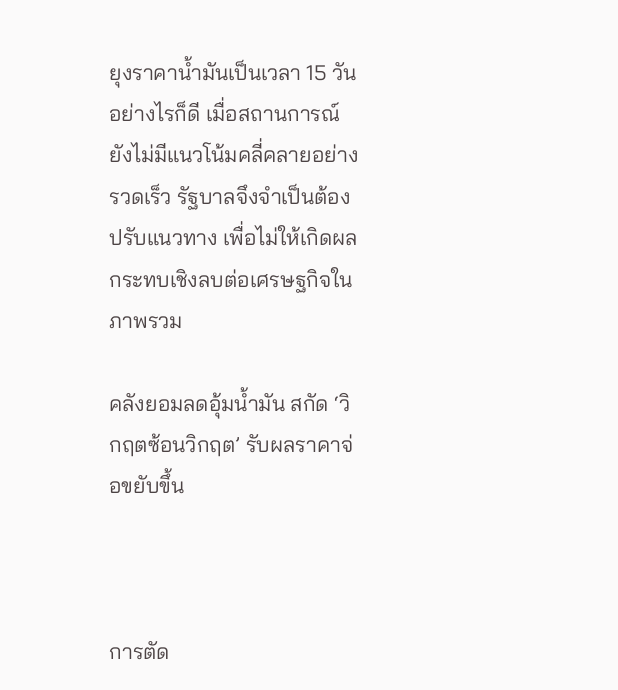ยุงราคาน้ำมันเป็นเวลา 15 วัน อย่างไรก็ดี เมื่อสถานการณ์ยังไม่มีแนวโน้มคลี่คลายอย่างรวดเร็ว รัฐบาลจึงจำเป็นต้องปรับแนวทาง เพื่อไม่ให้เกิดผลกระทบเชิงลบต่อเศรษฐกิจในภาพรวม

คลังยอมลดอุ้มน้ำมัน สกัด ‘วิกฤตซ้อนวิกฤต’ รับผลราคาจ่อขยับขึ้น



การตัด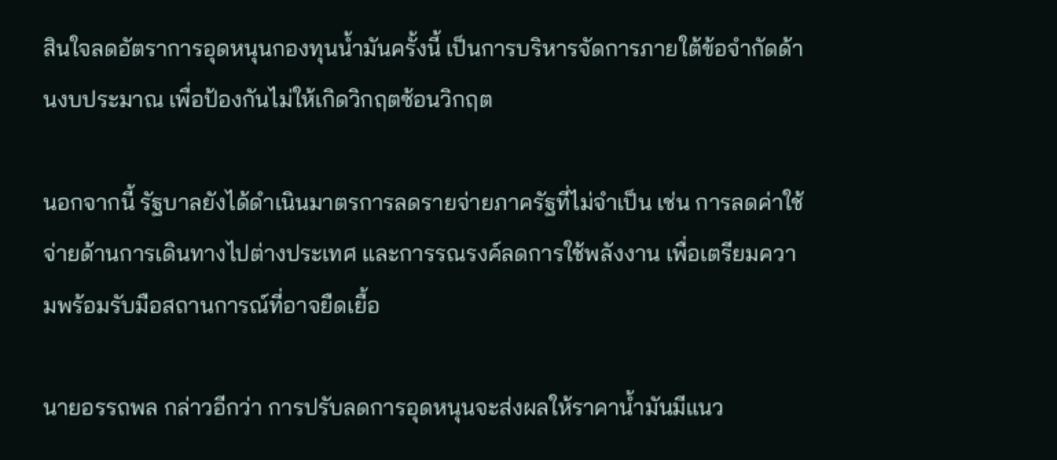สินใจลดอัตราการอุดหนุนกองทุนน้ำมันครั้งนี้ เป็นการบริหารจัดการภายใต้ข้อจำกัดด้านงบประมาณ เพื่อป้องกันไม่ให้เกิดวิกฤตซ้อนวิกฤต

นอกจากนี้ รัฐบาลยังได้ดำเนินมาตรการลดรายจ่ายภาครัฐที่ไม่จำเป็น เช่น การลดค่าใช้จ่ายด้านการเดินทางไปต่างประเทศ และการรณรงค์ลดการใช้พลังงาน เพื่อเตรียมความพร้อมรับมือสถานการณ์ที่อาจยืดเยื้อ

นายอรรถพล กล่าวอีกว่า การปรับลดการอุดหนุนจะส่งผลให้ราคาน้ำมันมีแนว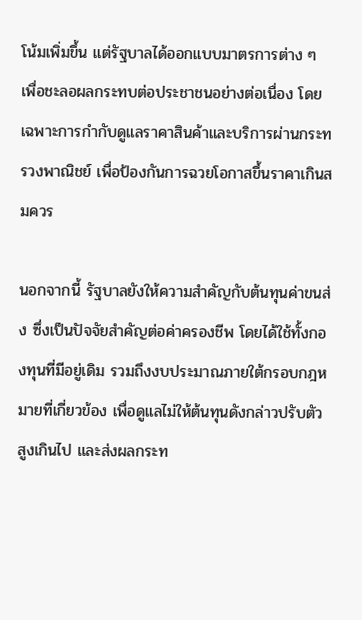โน้มเพิ่มขึ้น แต่รัฐบาลได้ออกแบบมาตรการต่าง ๆ เพื่อชะลอผลกระทบต่อประชาชนอย่างต่อเนื่อง โดยเฉพาะการกำกับดูแลราคาสินค้าและบริการผ่านกระทรวงพาณิชย์ เพื่อป้องกันการฉวยโอกาสขึ้นราคาเกินสมควร

นอกจากนี้ รัฐบาลยังให้ความสำคัญกับต้นทุนค่าขนส่ง ซึ่งเป็นปัจจัยสำคัญต่อค่าครองชีพ โดยได้ใช้ทั้งกองทุนที่มีอยู่เดิม รวมถึงงบประมาณภายใต้กรอบกฎหมายที่เกี่ยวข้อง เพื่อดูแลไม่ให้ต้นทุนดังกล่าวปรับตัวสูงเกินไป และส่งผลกระท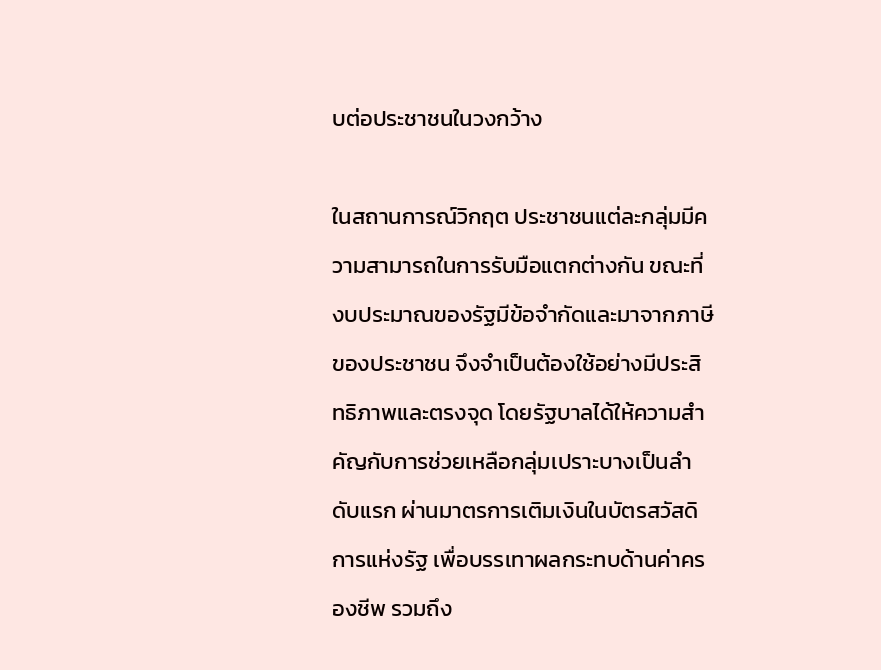บต่อประชาชนในวงกว้าง

ในสถานการณ์วิกฤต ประชาชนแต่ละกลุ่มมีความสามารถในการรับมือแตกต่างกัน ขณะที่งบประมาณของรัฐมีข้อจำกัดและมาจากภาษีของประชาชน จึงจำเป็นต้องใช้อย่างมีประสิทธิภาพและตรงจุด โดยรัฐบาลได้ให้ความสำคัญกับการช่วยเหลือกลุ่มเปราะบางเป็นลำดับแรก ผ่านมาตรการเติมเงินในบัตรสวัสดิการแห่งรัฐ เพื่อบรรเทาผลกระทบด้านค่าครองชีพ รวมถึง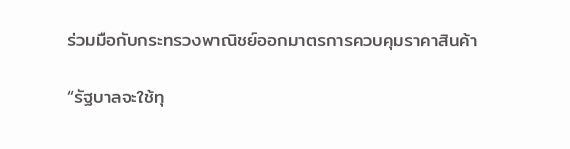ร่วมมือกับกระทรวงพาณิชย์ออกมาตรการควบคุมราคาสินค้า

“รัฐบาลจะใช้ทุ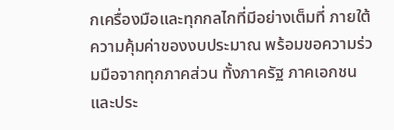กเครื่องมือและทุกกลไกที่มีอย่างเต็มที่ ภายใต้ความคุ้มค่าของงบประมาณ พร้อมขอความร่วมมือจากทุกภาคส่วน ทั้งภาครัฐ ภาคเอกชน และประ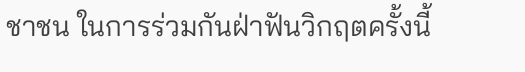ชาชน ในการร่วมกันฝ่าฟันวิกฤตครั้งนี้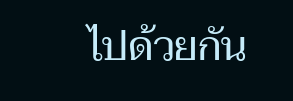ไปด้วยกัน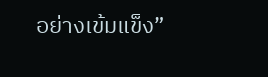อย่างเข้มแข็ง”